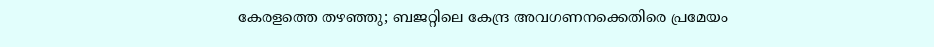കേരളത്തെ തഴഞ്ഞു; ബജറ്റിലെ കേന്ദ്ര അവഗണനക്കെതിരെ പ്രമേയം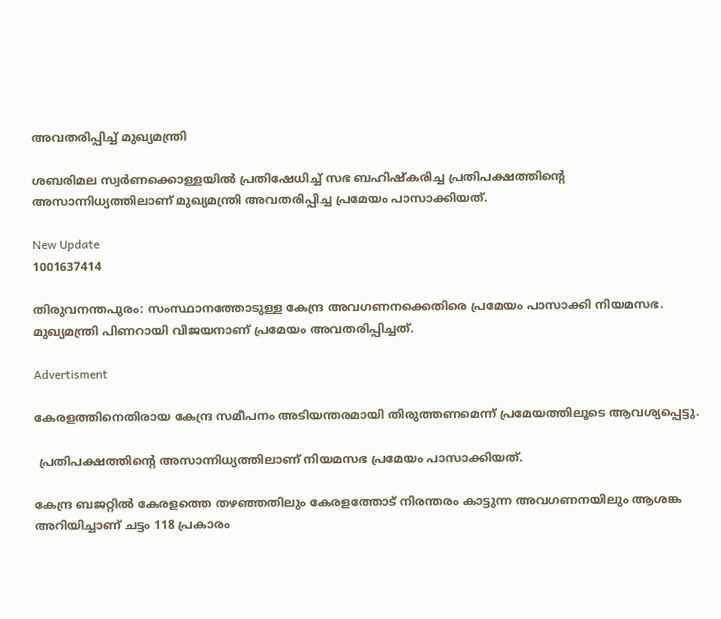അവതരിപ്പിച്ച് മുഖ്യമന്ത്രി

ശബരിമല സ്വർണക്കൊള്ളയിൽ പ്രതിഷേധിച്ച് സഭ ബഹിഷ്കരിച്ച പ്രതിപക്ഷത്തിന്റെ അസാന്നിധ്യത്തിലാണ് മുഖ്യമന്ത്രി അവതരിപ്പിച്ച പ്രമേയം പാസാക്കിയത്.

New Update
1001637414

തിരുവനന്തപുരം: സംസ്ഥാനത്തോടുള്ള കേന്ദ്ര അവഗണനക്കെതിരെ പ്രമേയം പാസാക്കി നിയമസഭ. മുഖ്യമന്ത്രി പിണറായി വിജയനാണ് പ്രമേയം അവതരിപ്പിച്ചത്.

Advertisment

കേരളത്തിനെതിരായ കേന്ദ്ര സമീപനം അടിയന്തരമായി തിരുത്തണമെന്ന് പ്രമേയത്തിലൂടെ ആവശ്യപ്പെട്ടു.

 പ്രതിപക്ഷത്തിന്റെ അസാന്നിധ്യത്തിലാണ് നിയമസഭ പ്രമേയം പാസാക്കിയത്.

കേന്ദ്ര ബജറ്റിൽ കേരളത്തെ തഴഞ്ഞതിലും കേരളത്തോട് നിരന്തരം കാട്ടുന്ന അവഗണനയിലും ആശങ്ക അറിയിച്ചാണ് ചട്ടം 118 പ്രകാരം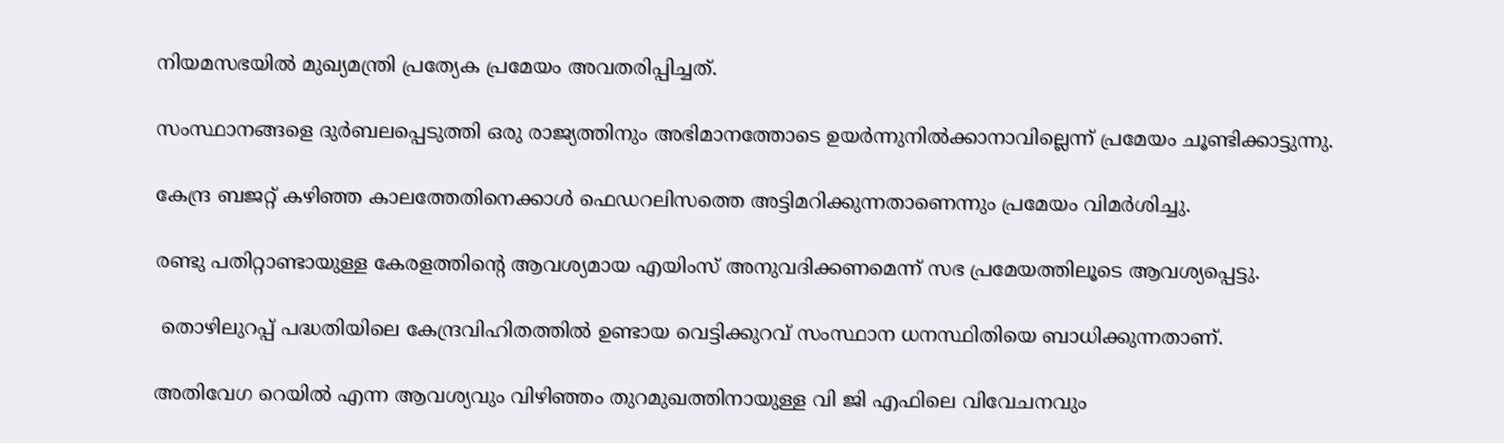നിയമസഭയിൽ മുഖ്യമന്ത്രി പ്രത്യേക പ്രമേയം അവതരിപ്പിച്ചത്.

സംസ്ഥാനങ്ങളെ ദുര്‍ബലപ്പെടുത്തി ഒരു രാജ്യത്തിനും അഭിമാനത്തോടെ ഉയര്‍ന്നുനില്‍ക്കാനാവില്ലെന്ന് പ്രമേയം ചൂണ്ടിക്കാട്ടുന്നു.

കേന്ദ്ര ബജറ്റ് കഴിഞ്ഞ കാലത്തേതിനെക്കാൾ ഫെഡറലിസത്തെ അട്ടിമറിക്കുന്നതാണെന്നും പ്രമേയം വിമർശിച്ചു.

രണ്ടു പതിറ്റാണ്ടായുള്ള കേരളത്തിന്റെ ആവശ്യമായ എയിംസ് അനുവദിക്കണമെന്ന് സഭ പ്രമേയത്തിലൂടെ ആവശ്യപ്പെട്ടു.

 തൊഴിലുറപ്പ് പദ്ധതിയിലെ കേന്ദ്രവിഹിതത്തിൽ ഉണ്ടായ വെട്ടിക്കുറവ് സംസ്ഥാന ധനസ്ഥിതിയെ ബാധിക്കുന്നതാണ്.

അതിവേഗ റെയിൽ എന്ന ആവശ്യവും വിഴിഞ്ഞം തുറമുഖത്തിനായുള്ള വി ജി എഫിലെ വിവേചനവും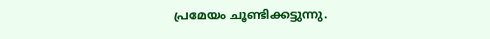പ്രമേയം ചൂണ്ടിക്കട്ടുന്നു.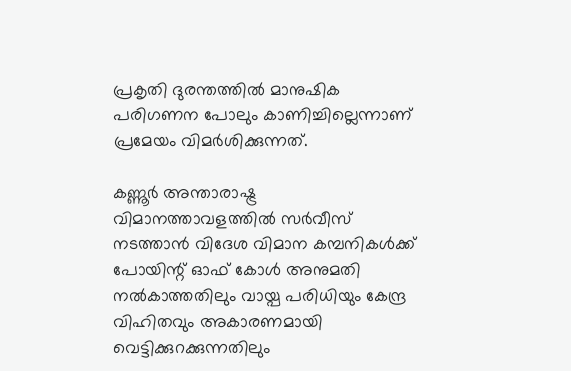പ്രകൃതി ദുരന്തത്തിൽ മാനുഷിക പരിഗണന പോലും കാണിച്ചില്ലെന്നാണ് പ്രമേയം വിമർശിക്കുന്നത്.

കണ്ണൂർ അന്താരാഷ്ട്ര വിമാനത്താവളത്തിൽ സർവീസ് നടത്താൻ വിദേശ വിമാന കമ്പനികൾക്ക് പോയിന്റ് ഓഫ് കോൾ അനുമതി നൽകാത്തതിലും വായ്പ പരിധിയും കേന്ദ്ര വിഹിതവും അകാരണമായി വെട്ടിക്കുറക്കുന്നതിലും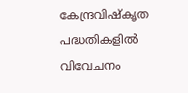കേന്ദ്രവിഷ്കൃത പദ്ധതികളിൽ വിവേചനം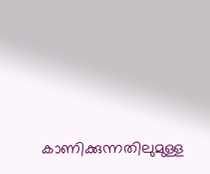കാണിക്കുന്നതിലുമുള്ള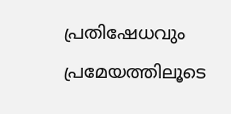പ്രതിഷേധവും പ്രമേയത്തിലൂടെ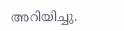അറിയിച്ചു.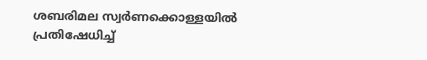ശബരിമല സ്വർണക്കൊള്ളയിൽ പ്രതിഷേധിച്ച്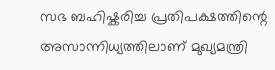സഭ ബഹിഷ്കരിച്ച പ്രതിപക്ഷത്തിന്റെ അസാന്നിധ്യത്തിലാണ് മുഖ്യമന്ത്രി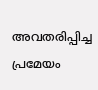അവതരിപ്പിച്ച പ്രമേയം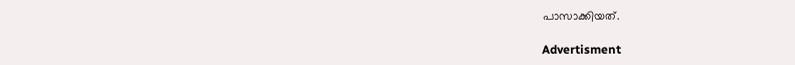പാസാക്കിയത്.

Advertisment